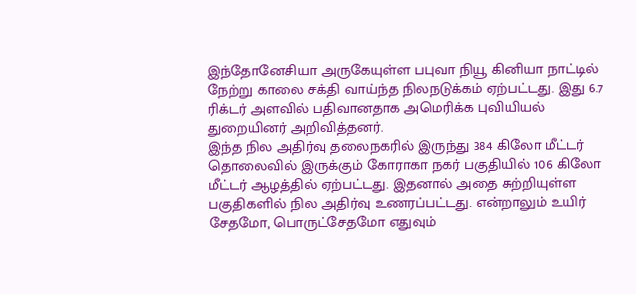இந்தோனேசியா அருகேயுள்ள பபுவா நியூ கினியா நாட்டில் நேற்று காலை சக்தி வாய்ந்த நிலநடுக்கம் ஏற்பட்டது. இது 6.7 ரிக்டர் அளவில் பதிவானதாக அமெரிக்க புவியியல் துறையினர் அறிவித்தனர்.
இந்த நில அதிர்வு தலைநகரில் இருந்து 384 கிலோ மீட்டர் தொலைவில் இருக்கும் கோராகா நகர் பகுதியில் 106 கிலோ மீட்டர் ஆழத்தில் ஏற்பட்டது. இதனால் அதை சுற்றியுள்ள பகுதிகளில் நில அதிர்வு உணரப்பட்டது. என்றாலும் உயிர் சேதமோ, பொருட்சேதமோ எதுவும்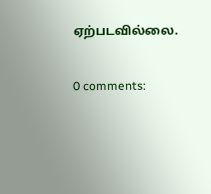ஏற்படவில்லை.

0 comments: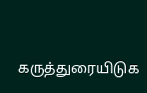கருத்துரையிடுக